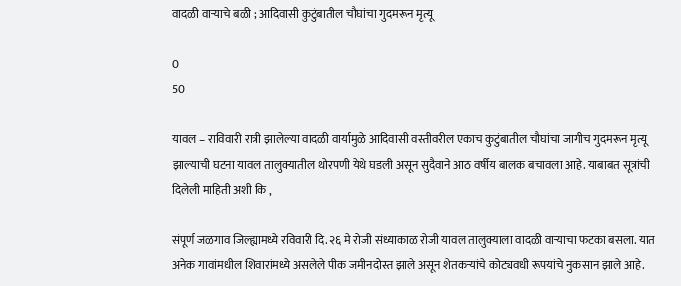वादळी वाऱ्याचे बळी ; आदिवासी कुटुंबातील चौघांचा गुदमरून मृत्यू

0
50

यावल – राविवारी रात्री झालेल्या वादळी वार्यामुळे आदिवासी वस्तीवरील एकाच कुटुंबातील चौघांचा जागीच गुदमरून मृत्यू झाल्याची घटना यावल तालुक्यातील थोरपणी येथे घडली असून सुदैवाने आठ वर्षीय बालक बचावला आहे. याबाबत सूत्रांची दिलेली माहिती अशी कि ,

संपूर्ण जळगाव जिल्ह्यामध्ये रविवारी दि. २६ मे रोजी संध्याकाळ रोजी यावल तालुक्याला वादळी वार्‍याचा फटका बसला. यात अनेक गावांमधील शिवारांमध्ये असलेले पीक जमीनदोस्त झाले असून शेतकर्‍यांचे कोट्यवधी रूपयांचे नुकसान झाले आहे.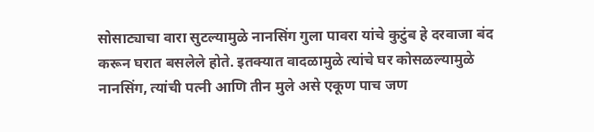सोसाट्याचा वारा सुटल्यामुळे नानसिंग गुला पावरा यांचे कुटुंब हे दरवाजा बंद करून घरात बसलेले होते. इतक्यात वादळामुळे त्यांचे घर कोसळल्यामुळे नानसिंग, त्यांची पत्नी आणि तीन मुले असे एकूण पाच जण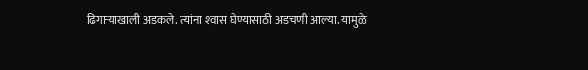ढिगार्‍याखाली अडकले. त्यांना श्‍वास घेण्यासाठी अडचणी आल्या. यामुळे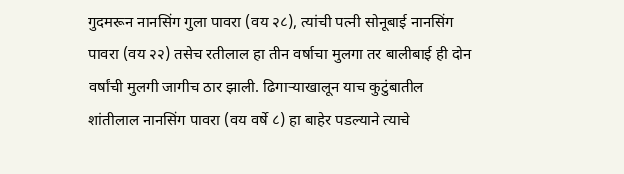गुदमरून नानसिंग गुला पावरा (वय २८), त्यांची पत्नी सोनूबाई नानसिंग पावरा (वय २२) तसेच रतीलाल हा तीन वर्षाचा मुलगा तर बालीबाई ही दोन वर्षांची मुलगी जागीच ठार झाली. ढिगार्‍याखालून याच कुटुंबातील शांतीलाल नानसिंग पावरा (वय वर्षे ८) हा बाहेर पडल्याने त्याचे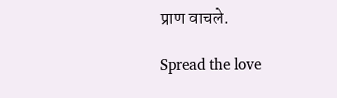प्राण वाचले.

Spread the love